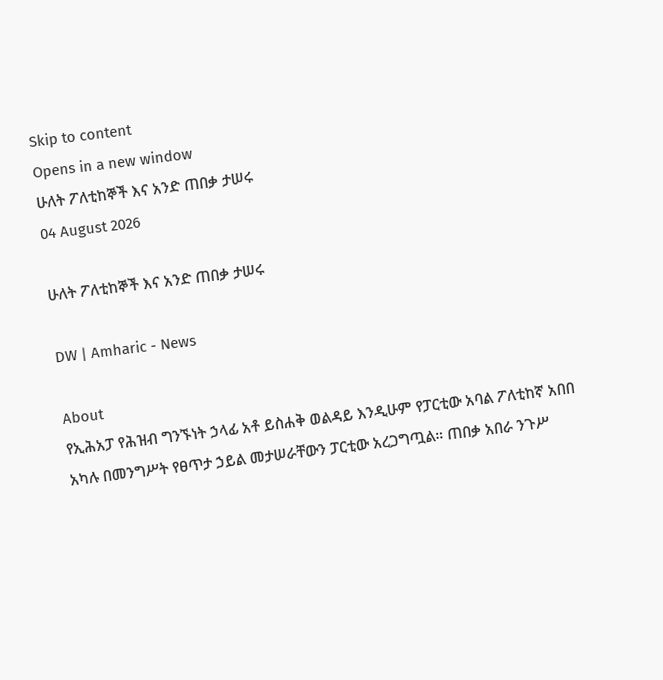Skip to content
Opens in a new window
ሁለት ፖለቲከኞች እና አንድ ጠበቃ ታሠሩ
04 August 2026

ሁለት ፖለቲከኞች እና አንድ ጠበቃ ታሠሩ

DW | Amharic - News

About
የኢሕአፓ የሕዝብ ግንኙነት ኃላፊ አቶ ይስሐቅ ወልዳይ እንዲሁም የፓርቲው አባል ፖለቲከኛ አበበ አካሉ በመንግሥት የፀጥታ ኃይል መታሠራቸውን ፓርቲው አረጋግጧል። ጠበቃ አበራ ንጉሥ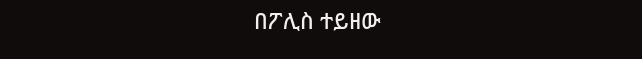በፖሊስ ተይዘው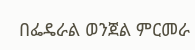በፌዴራል ወንጀል ምርመራ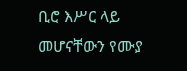ቢሮ እሥር ላይ መሆናቸውን የሙያ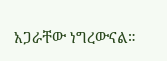አጋራቸው ነግረውናል።